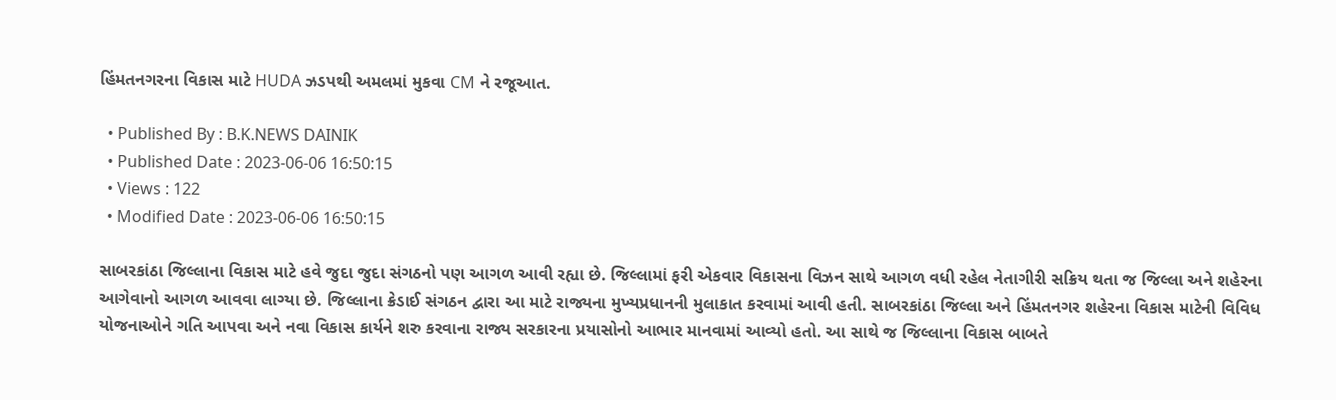હિંમતનગરના વિકાસ માટે HUDA ઝડપથી અમલમાં મુકવા CM ને રજૂઆત.

  • Published By : B.K.NEWS DAINIK
  • Published Date : 2023-06-06 16:50:15
  • Views : 122
  • Modified Date : 2023-06-06 16:50:15

સાબરકાંઠા જિલ્લાના વિકાસ માટે હવે જુદા જુદા સંગઠનો પણ આગળ આવી રહ્યા છે. જિલ્લામાં ફરી એકવાર વિકાસના વિઝન સાથે આગળ વધી રહેલ નેતાગીરી સક્રિય થતા જ જિલ્લા અને શહેરના આગેવાનો આગળ આવવા લાગ્યા છે. જિલ્લાના ક્રેડાઈ સંગઠન દ્વારા આ માટે રાજ્યના મુખ્યપ્રધાનની મુલાકાત કરવામાં આવી હતી. સાબરકાંઠા જિલ્લા અને હિંમતનગર શહેરના વિકાસ માટેની વિવિધ યોજનાઓને ગતિ આપવા અને નવા વિકાસ કાર્યને શરુ કરવાના રાજ્ય સરકારના પ્રયાસોનો આભાર માનવામાં આવ્યો હતો. આ સાથે જ જિલ્લાના વિકાસ બાબતે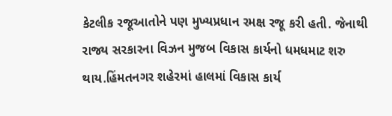કેટલીક રજૂઆતોને પણ મુખ્યપ્રધાન રમક્ષ રજૂ કરી હતી. જેનાથી રાજ્ય સરકારના વિઝન મુજબ વિકાસ કાર્યનો ધમધમાટ શરુ થાય.હિંમતનગર શહેરમાં હાલમાં વિકાસ કાર્ય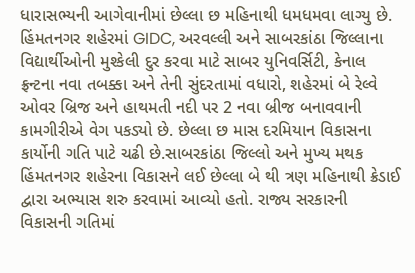ધારાસભ્યની આગેવાનીમાં છેલ્લા છ મહિનાથી ધમધમવા લાગ્યુ છે. હિંમતનગર શહેરમાં GIDC, અરવલ્લી અને સાબરકાંઠા જિલ્લાના વિદ્યાર્થીઓની મુશ્કેલી દુર કરવા માટે સાબર યુનિવર્સિટી, કેનાલ ફ્રન્ટના નવા તબક્કા અને તેની સુંદરતામાં વધારો, શહેરમાં બે રેલ્વે ઓવર બ્રિજ અને હાથમતી નદી પર 2 નવા બ્રીજ બનાવવાની કામગીરીએ વેગ પકડ્યો છે. છેલ્લા છ માસ દરમિયાન વિકાસના કાર્યોની ગતિ પાટે ચઢી છે.સાબરકાંઠા જિલ્લો અને મુખ્ય મથક હિંમતનગર શહેરના વિકાસને લઈ છેલ્લા બે થી ત્રણ મહિનાથી ક્રેડાઈ દ્વારા અભ્યાસ શરુ કરવામાં આવ્યો હતો. રાજ્ય સરકારની વિકાસની ગતિમાં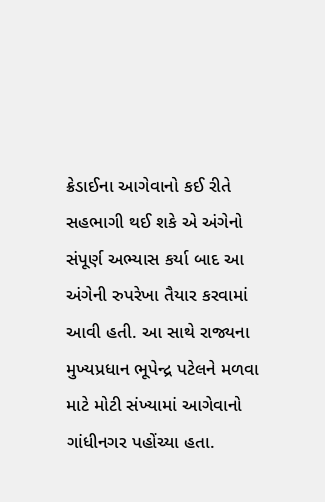ક્રેડાઈના આગેવાનો કઈ રીતે સહભાગી થઈ શકે એ અંગેનો સંપૂર્ણ અભ્યાસ કર્યા બાદ આ અંગેની રુપરેખા તૈયાર કરવામાં આવી હતી. આ સાથે રાજ્યના મુખ્યપ્રધાન ભૂપેન્દ્ર પટેલને મળવા માટે મોટી સંખ્યામાં આગેવાનો ગાંધીનગર પહોંચ્યા હતા.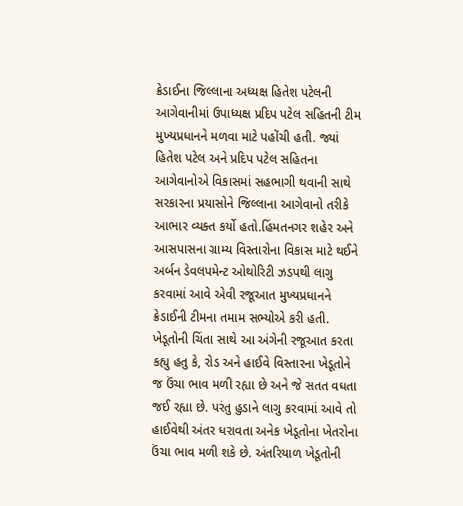ક્રેડાઈના જિલ્લાના અધ્યક્ષ હિતેશ પટેલની આગેવાનીમાં ઉપાધ્યક્ષ પ્રદિપ પટેલ સહિતની ટીમ મુખ્યપ્રધાનને મળવા માટે પહોંચી હતી. જ્યાં હિતેશ પટેલ અને પ્રદિપ પટેલ સહિતના આગેવાનોએ વિકાસમાં સહભાગી થવાની સાથે સરકારના પ્રયાસોને જિલ્લાના આગેવાનો તરીકે આભાર વ્યક્ત કર્યો હતો.હિંમતનગર શહેર અને આસપાસના ગ્રામ્ય વિસ્તારોના વિકાસ માટે થઈને અર્બન ડેવલપમેન્ટ ઓથોરિટી ઝડપથી લાગુ કરવામાં આવે એવી રજૂઆત મુખ્યપ્રધાનને ક્રેડાઈની ટીમના તમામ સભ્યોએ કરી હતી. ખેડૂતોની ચિંતા સાથે આ અંગેની રજૂઆત કરતા કહ્યુ હતુ કે, રોડ અને હાઈવે વિસ્તારના ખેડૂતોને જ ઉંચા ભાવ મળી રહ્યા છે અને જે સતત વધતા જઈ રહ્યા છે. પરંતુ હુડાને લાગુ કરવામાં આવે તો હાઈવેથી અંતર ધરાવતા અનેક ખેડૂતોના ખેતરોના ઉંચા ભાવ મળી શકે છે. અંતરિયાળ ખેડૂતોની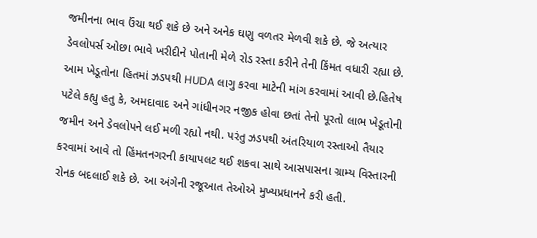જમીનના ભાવ ઉંચા થઈ શકે છે અને અનેક ઘણુ વળતર મેળવી શકે છે. જે અત્યાર ડેવલોપર્સ ઓછા ભાવે ખરીદીને પોતાની મેળે રોડ રસ્તા કરીને તેની કિંમત વધારી રહ્યા છે. આમ ખેડૂતોના હિતમાં ઝડપથી HUDA લાગુ કરવા માટેની માંગ કરવામાં આવી છે.હિતેષ પટેલે કહ્યુ હતુ કે, અમદાવાદ અને ગાંધીનગર નજીક હોવા છતાં તેનો પૂરતો લાભ ખેડૂતોની જમીન અને ડેવલોપને લઈ મળી રહ્યો નથી. પરંતુ ઝડપથી અંતરિયાળ રસ્તાઓ તૈયાર કરવામાં આવે તો હિંમતનગરની કાયાપલટ થઈ શકવા સાથે આસપાસના ગ્રામ્ય વિસ્તારની રોનક બદલાઈ શકે છે. આ અંગેની રજૂઆત તેઓએ મુખ્યપ્રધાનને કરી હતી.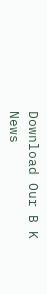Download Our B K News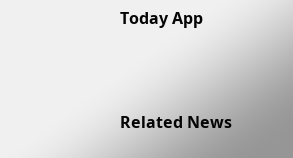Today App



Related News